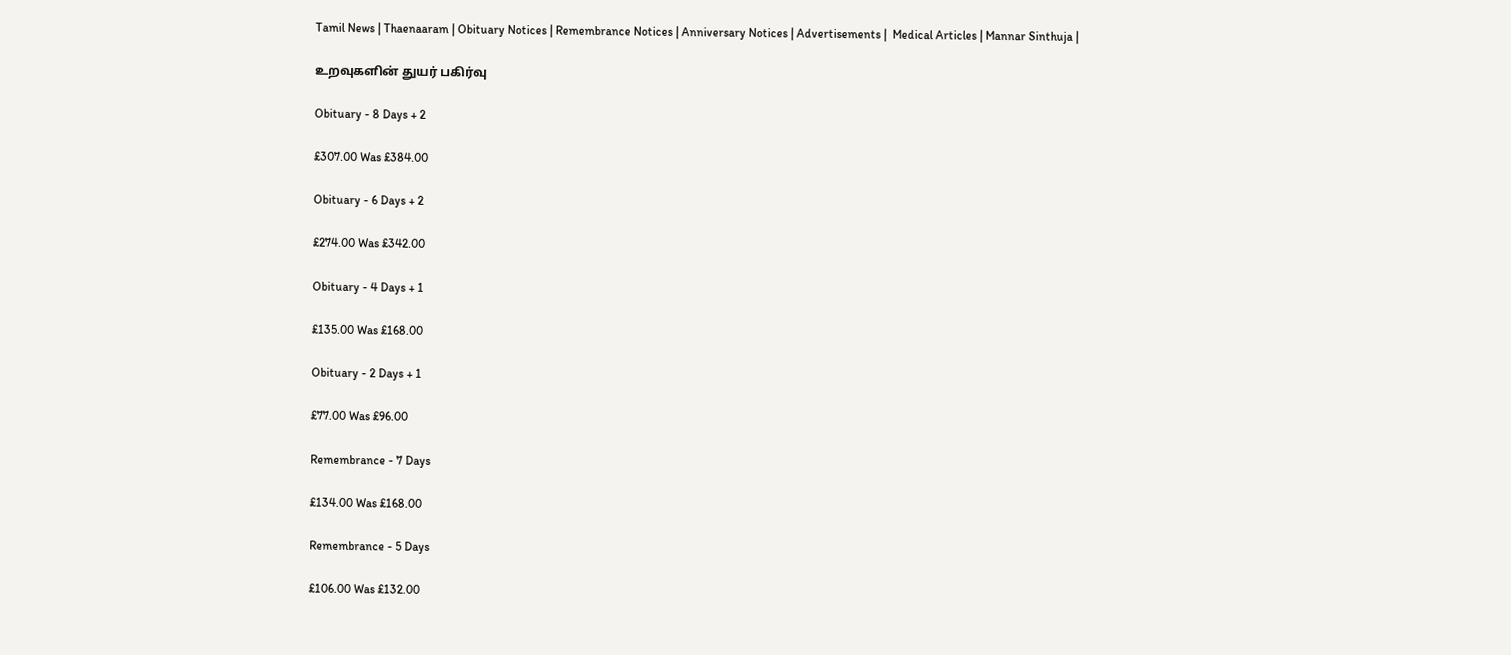Tamil News | Thaenaaram | Obituary Notices | Remembrance Notices | Anniversary Notices | Advertisements |  Medical Articles | Mannar Sinthuja |

உறவுகளின் துயர் பகிர்வு

Obituary - 8 Days + 2

£307.00 Was £384.00

Obituary - 6 Days + 2

£274.00 Was £342.00

Obituary - 4 Days + 1

£135.00 Was £168.00

Obituary - 2 Days + 1

£77.00 Was £96.00

Remembrance - 7 Days

£134.00 Was £168.00

Remembrance - 5 Days

£106.00 Was £132.00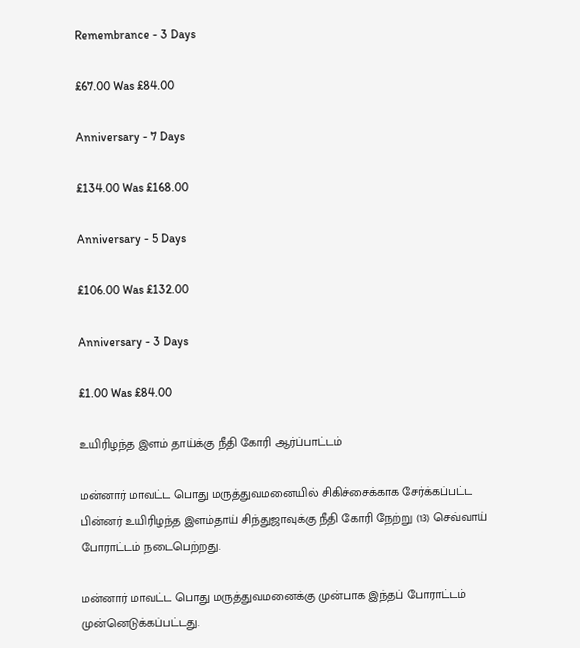Remembrance - 3 Days

£67.00 Was £84.00

Anniversary - 7 Days

£134.00 Was £168.00

Anniversary - 5 Days

£106.00 Was £132.00

Anniversary - 3 Days

£1.00 Was £84.00

உயிரிழந்த இளம் தாய்க்கு நீதி கோரி ஆர்ப்பாட்டம்

மன்னார் மாவட்ட பொது மருத்துவமனையில் சிகிச்சைக்காக சேர்க்கப்பட்ட பின்னர் உயிரிழந்த இளம்தாய் சிந்துஜாவுக்கு நீதி கோரி நேற்று (13) செவ்வாய் போராட்டம் நடைபெற்றது.

மன்னார் மாவட்ட பொது மருத்துவமனைக்கு முன்பாக இந்தப் போராட்டம் முன்னெடுக்கப்பட்டது.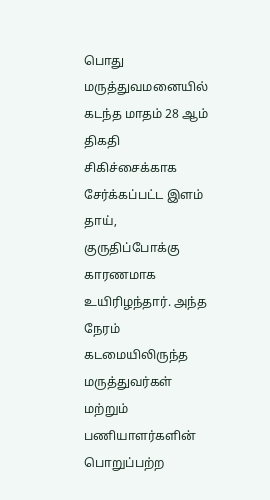பொது மருத்துவமனையில் கடந்த மாதம் 28 ஆம் திகதி சிகிச்சைக்காக சேர்க்கப்பட்ட இளம் தாய், குருதிப்போக்கு காரணமாக உயிரிழந்தார். அந்த நேரம் கடமையிலிருந்த மருத்துவர்கள் மற்றும் பணியாளர்களின் பொறுப்பற்ற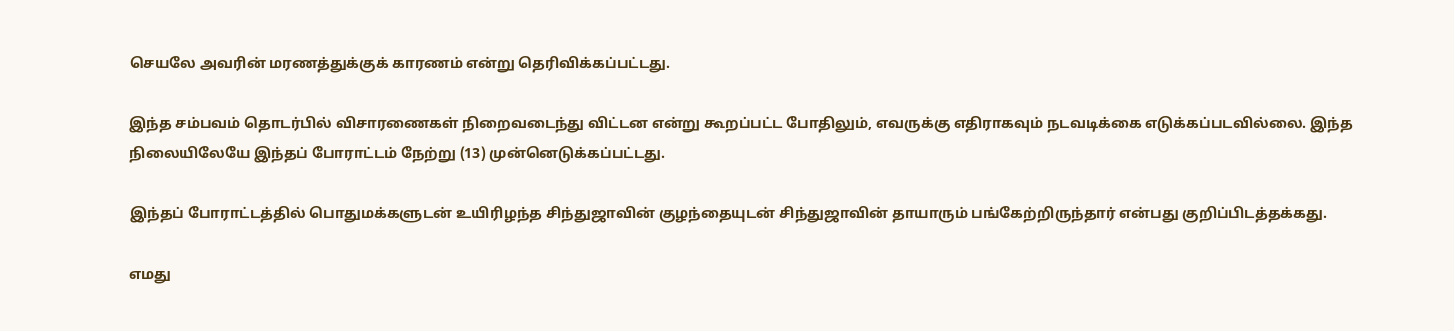செயலே அவரின் மரணத்துக்குக் காரணம் என்று தெரிவிக்கப்பட்டது.

இந்த சம்பவம் தொடர்பில் விசாரணைகள் நிறைவடைந்து விட்டன என்று கூறப்பட்ட போதிலும், எவருக்கு எதிராகவும் நடவடிக்கை எடுக்கப்படவில்லை. இந்த நிலையிலேயே இந்தப் போராட்டம் நேற்று (13) முன்னெடுக்கப்பட்டது.

இந்தப் போராட்டத்தில் பொதுமக்களுடன் உயிரிழந்த சிந்துஜாவின் குழந்தையுடன் சிந்துஜாவின் தாயாரும் பங்கேற்றிருந்தார் என்பது குறிப்பிடத்தக்கது.

எமது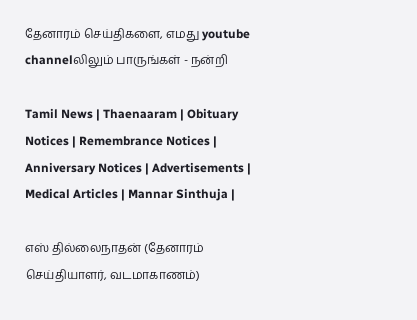தேனாரம் செய்திகளை, எமது youtube channelலிலும் பாருங்கள் - நன்றி

Tamil News | Thaenaaram | Obituary Notices | Remembrance Notices | Anniversary Notices | Advertisements |  Medical Articles | Mannar Sinthuja |

எஸ் தில்லைநாதன் (தேனாரம் செய்தியாளர், வடமாகாணம்)